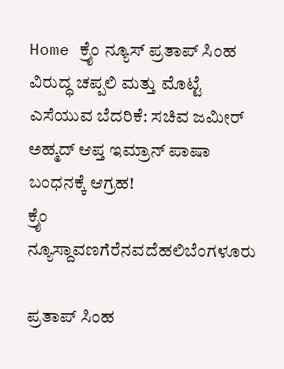Home ಕ್ರೈಂ ನ್ಯೂಸ್ ಪ್ರತಾಪ್ ಸಿಂಹ ವಿರುದ್ಧ ಚಪ್ಪಲಿ ಮತ್ತು ಮೊಟ್ಟೆ ಎಸೆಯುವ ಬೆದರಿಕೆ: ಸಚಿವ ಜಮೀರ್ ಅಹ್ಮದ್ ಆಪ್ತ ಇಮ್ರಾನ್ ಪಾಷಾ ಬಂಧನಕ್ಕೆ ಆಗ್ರಹ!
ಕ್ರೈಂ ನ್ಯೂಸ್ದಾವಣಗೆರೆನವದೆಹಲಿಬೆಂಗಳೂರು

ಪ್ರತಾಪ್ ಸಿಂಹ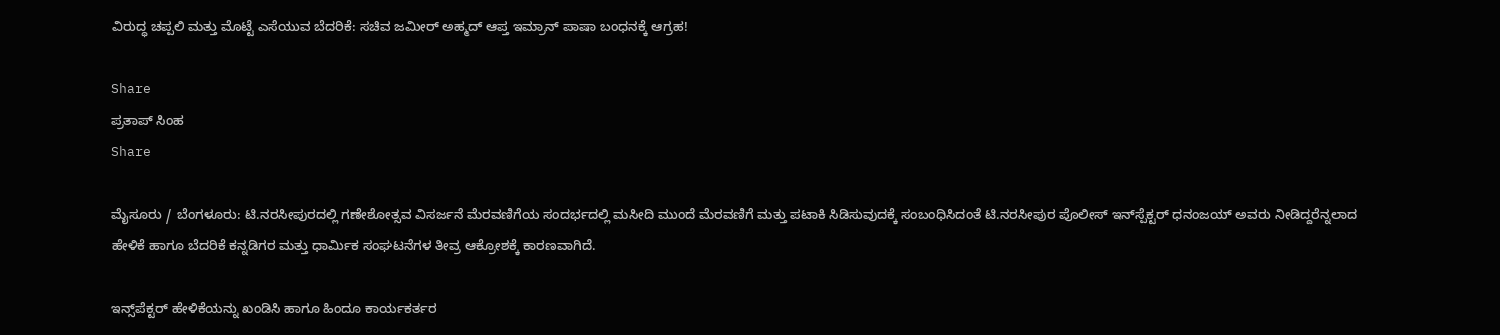ವಿರುದ್ಧ ಚಪ್ಪಲಿ ಮತ್ತು ಮೊಟ್ಟೆ ಎಸೆಯುವ ಬೆದರಿಕೆ: ಸಚಿವ ಜಮೀರ್ ಅಹ್ಮದ್ ಆಪ್ತ ಇಮ್ರಾನ್ ಪಾಷಾ ಬಂಧನಕ್ಕೆ ಆಗ್ರಹ!

Share
ಪ್ರತಾಪ್ ಸಿಂಹ
Share

ಮೈಸೂರು / ಬೆಂಗಳೂರು: ಟಿ.ನರಸೀಪುರದಲ್ಲಿ ಗಣೇಶೋತ್ಸವ ವಿಸರ್ಜನೆ ಮೆರವಣಿಗೆಯ ಸಂದರ್ಭದಲ್ಲಿ ಮಸೀದಿ ಮುಂದೆ ಮೆರವಣಿಗೆ ಮತ್ತು ಪಟಾಕಿ ಸಿಡಿಸುವುದಕ್ಕೆ ಸಂಬಂಧಿಸಿದಂತೆ ಟಿ.ನರಸೀಪುರ ಪೊಲೀಸ್ ಇನ್‌ಸ್ಪೆಕ್ಟರ್ ಧನಂಜಯ್ ಅವರು ನೀಡಿದ್ದರೆನ್ನಲಾದ ಹೇಳಿಕೆ ಹಾಗೂ ಬೆದರಿಕೆ ಕನ್ನಡಿಗರ ಮತ್ತು ಧಾರ್ಮಿಕ ಸಂಘಟನೆಗಳ ತೀವ್ರ ಆಕ್ರೋಶಕ್ಕೆ ಕಾರಣವಾಗಿದೆ.

ಇನ್ಸ್‌ಪೆಕ್ಟರ್ ಹೇಳಿಕೆಯನ್ನು ಖಂಡಿಸಿ ಹಾಗೂ ಹಿಂದೂ ಕಾರ್ಯಕರ್ತರ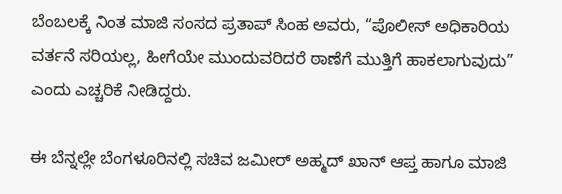ಬೆಂಬಲಕ್ಕೆ ನಿಂತ ಮಾಜಿ ಸಂಸದ ಪ್ರತಾಪ್ ಸಿಂಹ ಅವರು, “ಪೊಲೀಸ್ ಅಧಿಕಾರಿಯ ವರ್ತನೆ ಸರಿಯಲ್ಲ, ಹೀಗೆಯೇ ಮುಂದುವರಿದರೆ ಠಾಣೆಗೆ ಮುತ್ತಿಗೆ ಹಾಕಲಾಗುವುದು” ಎಂದು ಎಚ್ಚರಿಕೆ ನೀಡಿದ್ದರು.

ಈ ಬೆನ್ನಲ್ಲೇ ಬೆಂಗಳೂರಿನಲ್ಲಿ ಸಚಿವ ಜಮೀರ್ ಅಹ್ಮದ್ ಖಾನ್ ಆಪ್ತ ಹಾಗೂ ಮಾಜಿ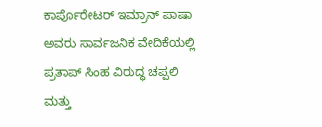ಕಾರ್ಪೊರೇಟರ್ ಇಮ್ರಾನ್ ಪಾಷಾ ಅವರು ಸಾರ್ವಜನಿಕ ವೇದಿಕೆಯಲ್ಲಿ ಪ್ರತಾಪ್ ಸಿಂಹ ವಿರುದ್ಧ ಚಪ್ಪಲಿ ಮತ್ತು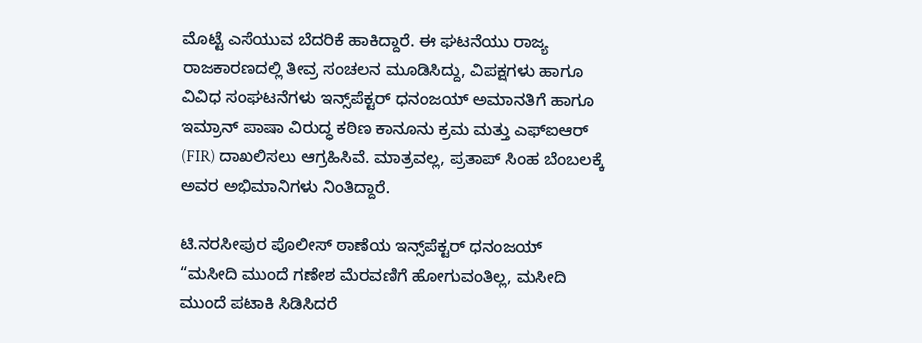ಮೊಟ್ಟೆ ಎಸೆಯುವ ಬೆದರಿಕೆ ಹಾಕಿದ್ದಾರೆ. ಈ ಘಟನೆಯು ರಾಜ್ಯ ರಾಜಕಾರಣದಲ್ಲಿ ತೀವ್ರ ಸಂಚಲನ ಮೂಡಿಸಿದ್ದು, ವಿಪಕ್ಷಗಳು ಹಾಗೂ ವಿವಿಧ ಸಂಘಟನೆಗಳು ಇನ್ಸ್‌ಪೆಕ್ಟರ್ ಧನಂಜಯ್ ಅಮಾನತಿಗೆ ಹಾಗೂ ಇಮ್ರಾನ್ ಪಾಷಾ ವಿರುದ್ಧ ಕಠಿಣ ಕಾನೂನು ಕ್ರಮ ಮತ್ತು ಎಫ್‌ಐಆರ್ (FIR) ದಾಖಲಿಸಲು ಆಗ್ರಹಿಸಿವೆ. ಮಾತ್ರವಲ್ಲ, ಪ್ರತಾಪ್ ಸಿಂಹ ಬೆಂಬಲಕ್ಕೆ ಅವರ ಅಭಿಮಾನಿಗಳು ನಿಂತಿದ್ದಾರೆ.

ಟಿ.ನರಸೀಪುರ ಪೊಲೀಸ್ ಠಾಣೆಯ ಇನ್ಸ್‌ಪೆಕ್ಟರ್ ಧನಂಜಯ್ “ಮಸೀದಿ ಮುಂದೆ ಗಣೇಶ ಮೆರವಣಿಗೆ ಹೋಗುವಂತಿಲ್ಲ, ಮಸೀದಿ ಮುಂದೆ ಪಟಾಕಿ ಸಿಡಿಸಿದರೆ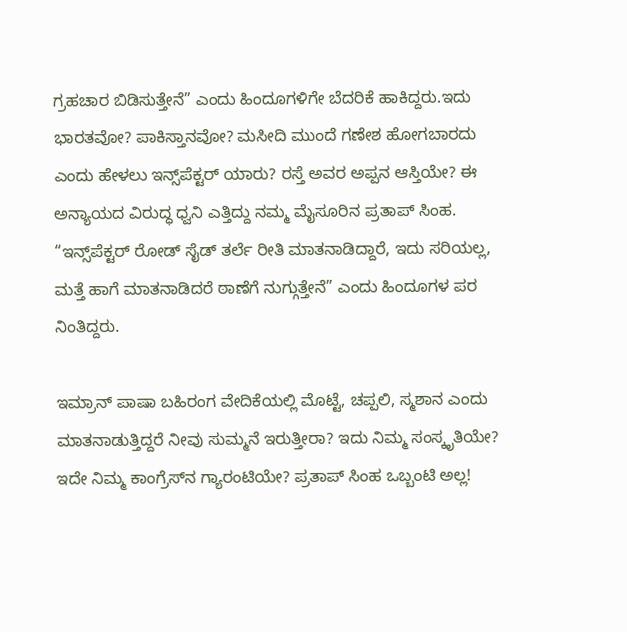ಗ್ರಹಚಾರ ಬಿಡಿಸುತ್ತೇನೆ” ಎಂದು ಹಿಂದೂಗಳಿಗೇ ಬೆದರಿಕೆ ಹಾಕಿದ್ದರು.ಇದು ಭಾರತವೋ? ಪಾಕಿಸ್ತಾನವೋ? ಮಸೀದಿ ಮುಂದೆ ಗಣೇಶ ಹೋಗಬಾರದು ಎಂದು ಹೇಳಲು ಇನ್ಸ್‌ಪೆಕ್ಟರ್ ಯಾರು? ರಸ್ತೆ ಅವರ ಅಪ್ಪನ ಆಸ್ತಿಯೇ? ಈ ಅನ್ಯಾಯದ ವಿರುದ್ಧ ಧ್ವನಿ ಎತ್ತಿದ್ದು ನಮ್ಮ ಮೈಸೂರಿನ ಪ್ರತಾಪ್ ಸಿಂಹ. “ಇನ್ಸ್‌ಪೆಕ್ಟರ್ ರೋಡ್ ಸೈಡ್ ತರ್ಲೆ ರೀತಿ ಮಾತನಾಡಿದ್ದಾರೆ, ಇದು ಸರಿಯಲ್ಲ, ಮತ್ತೆ ಹಾಗೆ ಮಾತನಾಡಿದರೆ ಠಾಣೆಗೆ ನುಗ್ಗುತ್ತೇನೆ” ಎಂದು ಹಿಂದೂಗಳ ಪರ ನಿಂತಿದ್ದರು.

ಇಮ್ರಾನ್ ಪಾಷಾ ಬಹಿರಂಗ ವೇದಿಕೆಯಲ್ಲಿ ಮೊಟ್ಟೆ, ಚಪ್ಪಲಿ, ಸ್ಮಶಾನ ಎಂದು ಮಾತನಾಡುತ್ತಿದ್ದರೆ ನೀವು ಸುಮ್ಮನೆ ಇರುತ್ತೀರಾ? ಇದು ನಿಮ್ಮ ಸಂಸ್ಕೃತಿಯೇ? ಇದೇ ನಿಮ್ಮ ಕಾಂಗ್ರೆಸ್‌ನ ಗ್ಯಾರಂಟಿಯೇ? ಪ್ರತಾಪ್ ಸಿಂಹ ಒಬ್ಬಂಟಿ ಅಲ್ಲ!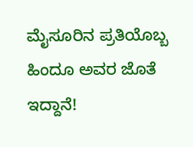ಮೈಸೂರಿನ ಪ್ರತಿಯೊಬ್ಬ ಹಿಂದೂ ಅವರ ಜೊತೆ ಇದ್ದಾನೆ!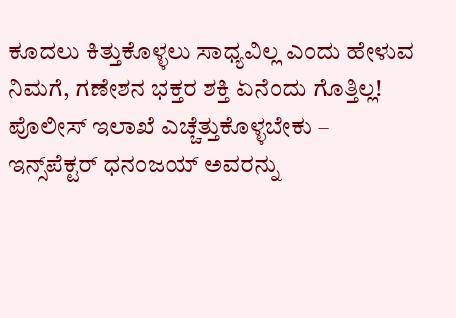ಕೂದಲು ಕಿತ್ತುಕೊಳ್ಳಲು ಸಾಧ್ಯವಿಲ್ಲ ಎಂದು ಹೇಳುವ ನಿಮಗೆ, ಗಣೇಶನ ಭಕ್ತರ ಶಕ್ತಿ ಏನೆಂದು ಗೊತ್ತಿಲ್ಲ! ಪೊಲೀಸ್ ಇಲಾಖೆ ಎಚ್ಚೆತ್ತುಕೊಳ್ಳಬೇಕು – ಇನ್ಸ್‌ಪೆಕ್ಟರ್ ಧನಂಜಯ್ ಅವರನ್ನು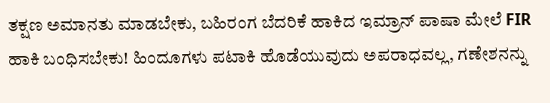ತಕ್ಷಣ ಅಮಾನತು ಮಾಡಬೇಕು, ಬಹಿರಂಗ ಬೆದರಿಕೆ ಹಾಕಿದ ಇಮ್ರಾನ್ ಪಾಷಾ ಮೇಲೆ FIR ಹಾಕಿ ಬಂಧಿಸಬೇಕು! ಹಿಂದೂಗಳು ಪಟಾಕಿ ಹೊಡೆಯುವುದು ಅಪರಾಧವಲ್ಲ, ಗಣೇಶನನ್ನು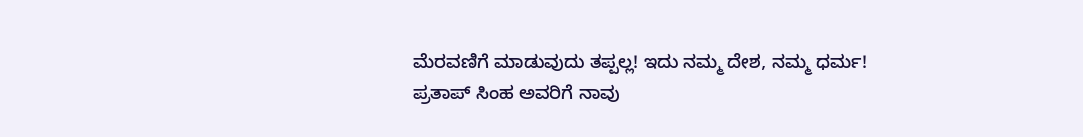ಮೆರವಣಿಗೆ ಮಾಡುವುದು ತಪ್ಪಲ್ಲ! ಇದು ನಮ್ಮ ದೇಶ, ನಮ್ಮ ಧರ್ಮ!
ಪ್ರತಾಪ್ ಸಿಂಹ ಅವರಿಗೆ ನಾವು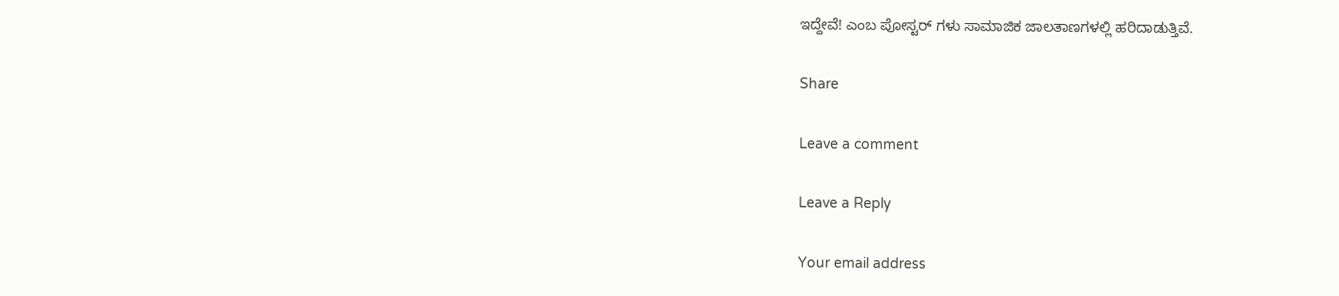ಇದ್ದೇವೆ! ಎಂಬ ಪೋಸ್ಟರ್ ಗಳು ಸಾಮಾಜಿಕ ಜಾಲತಾಣಗಳಲ್ಲಿ ಹರಿದಾಡುತ್ತಿವೆ.

Share

Leave a comment

Leave a Reply

Your email address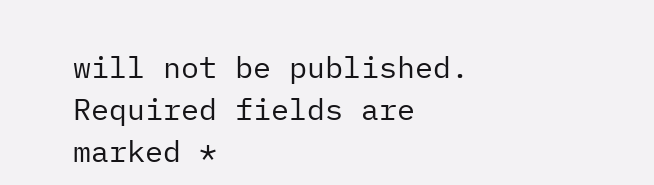will not be published. Required fields are marked *